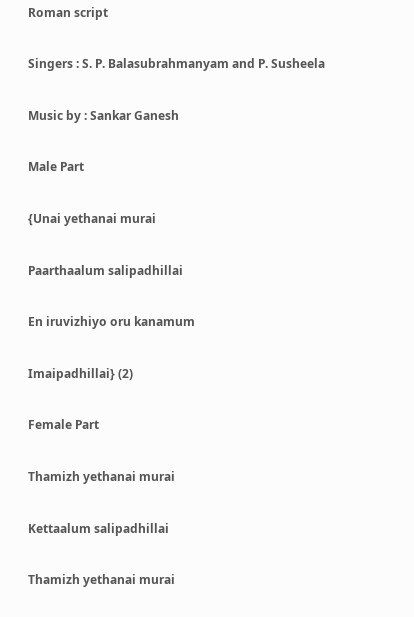Roman script

Singers : S. P. Balasubrahmanyam and P. Susheela

Music by : Sankar Ganesh

Male Part

{Unai yethanai murai

Paarthaalum salipadhillai

En iruvizhiyo oru kanamum

Imaipadhillai} (2)

Female Part

Thamizh yethanai murai

Kettaalum salipadhillai

Thamizh yethanai murai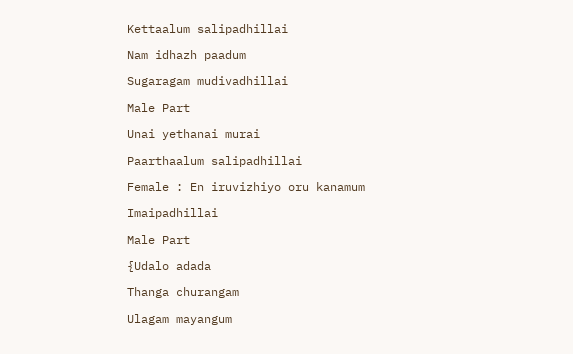Kettaalum salipadhillai

Nam idhazh paadum

Sugaragam mudivadhillai

Male Part

Unai yethanai murai

Paarthaalum salipadhillai

Female : En iruvizhiyo oru kanamum

Imaipadhillai

Male Part

{Udalo adada

Thanga churangam

Ulagam mayangum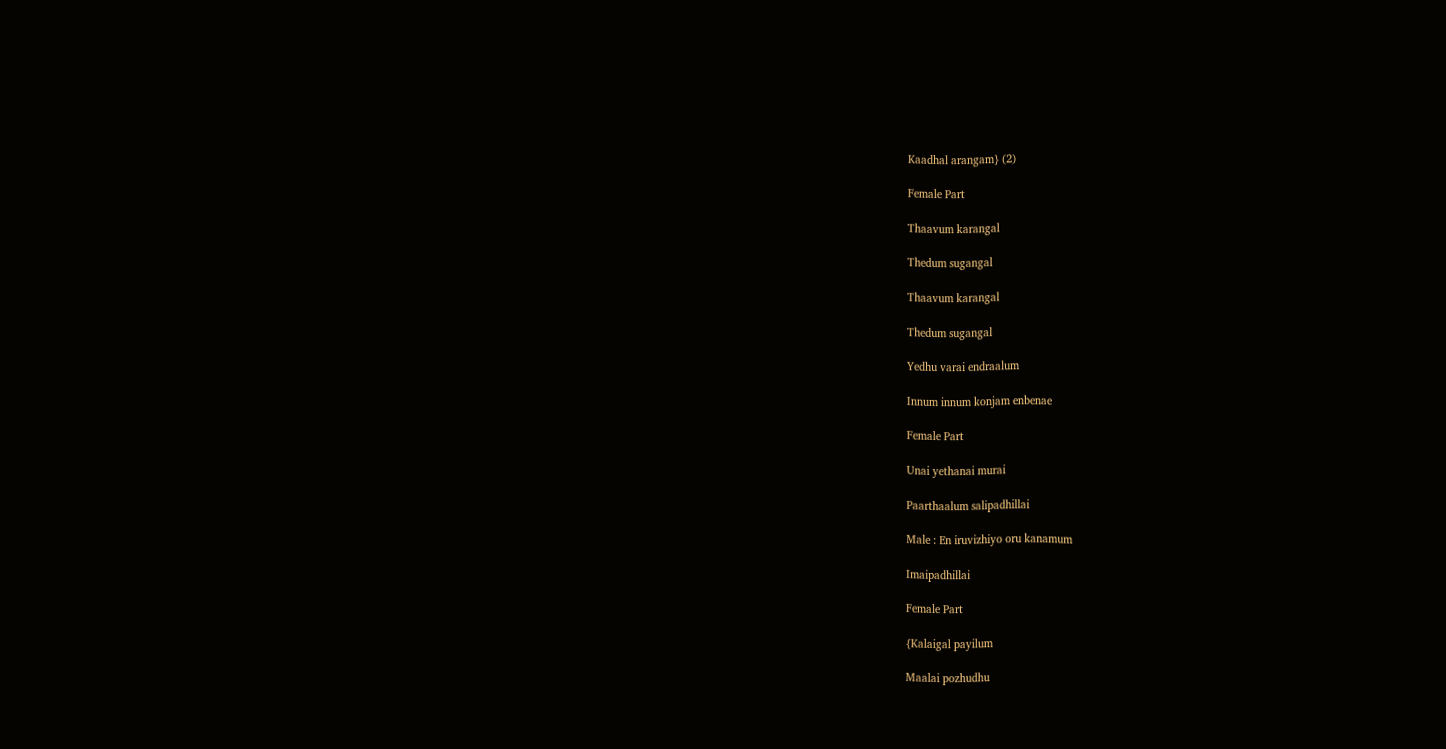Kaadhal arangam} (2)

Female Part

Thaavum karangal

Thedum sugangal

Thaavum karangal

Thedum sugangal

Yedhu varai endraalum

Innum innum konjam enbenae

Female Part

Unai yethanai murai

Paarthaalum salipadhillai

Male : En iruvizhiyo oru kanamum

Imaipadhillai

Female Part

{Kalaigal payilum

Maalai pozhudhu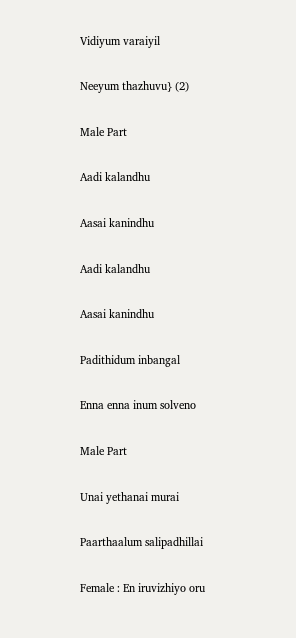Vidiyum varaiyil

Neeyum thazhuvu} (2)

Male Part

Aadi kalandhu

Aasai kanindhu

Aadi kalandhu

Aasai kanindhu

Padithidum inbangal

Enna enna inum solveno

Male Part

Unai yethanai murai

Paarthaalum salipadhillai

Female : En iruvizhiyo oru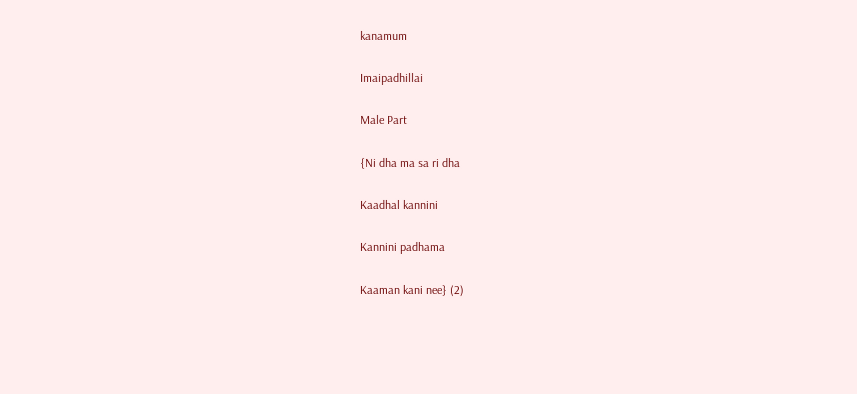kanamum

Imaipadhillai

Male Part

{Ni dha ma sa ri dha

Kaadhal kannini

Kannini padhama

Kaaman kani nee} (2)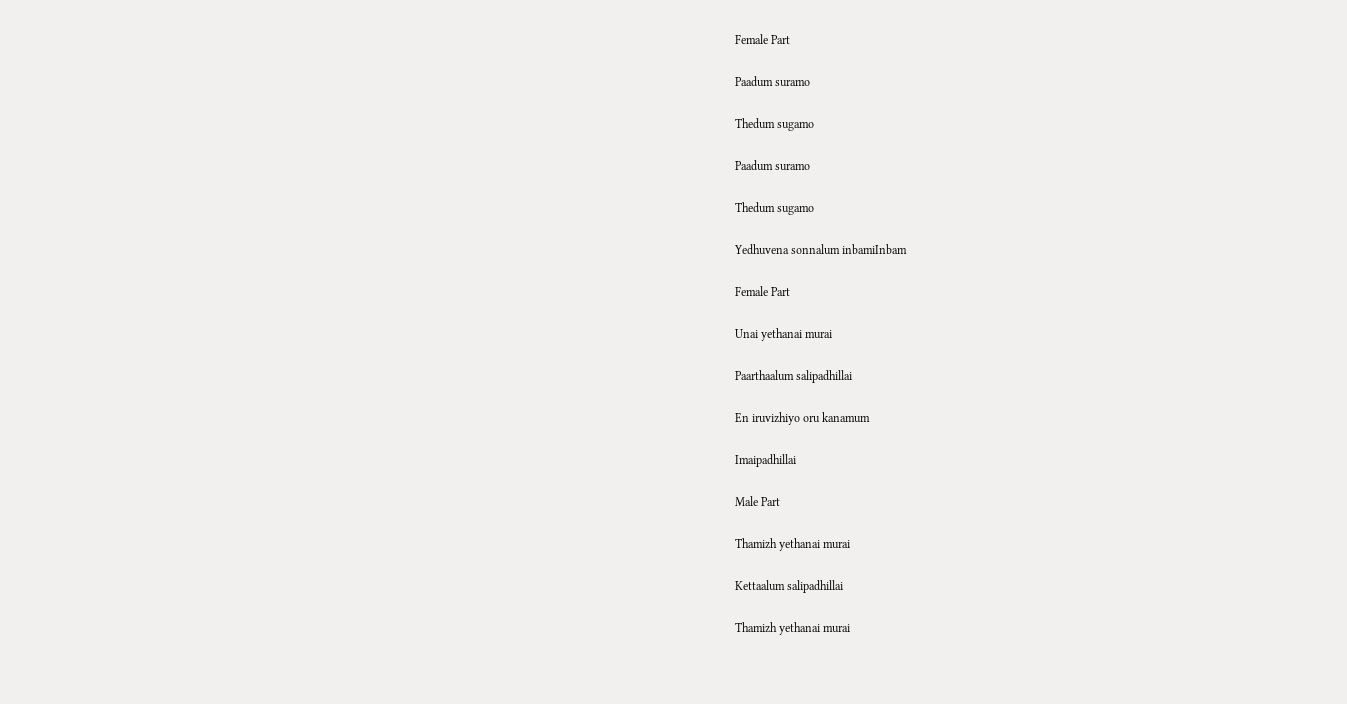Female Part

Paadum suramo

Thedum sugamo

Paadum suramo

Thedum sugamo

Yedhuvena sonnalum inbamiInbam

Female Part

Unai yethanai murai

Paarthaalum salipadhillai

En iruvizhiyo oru kanamum

Imaipadhillai

Male Part

Thamizh yethanai murai

Kettaalum salipadhillai

Thamizh yethanai murai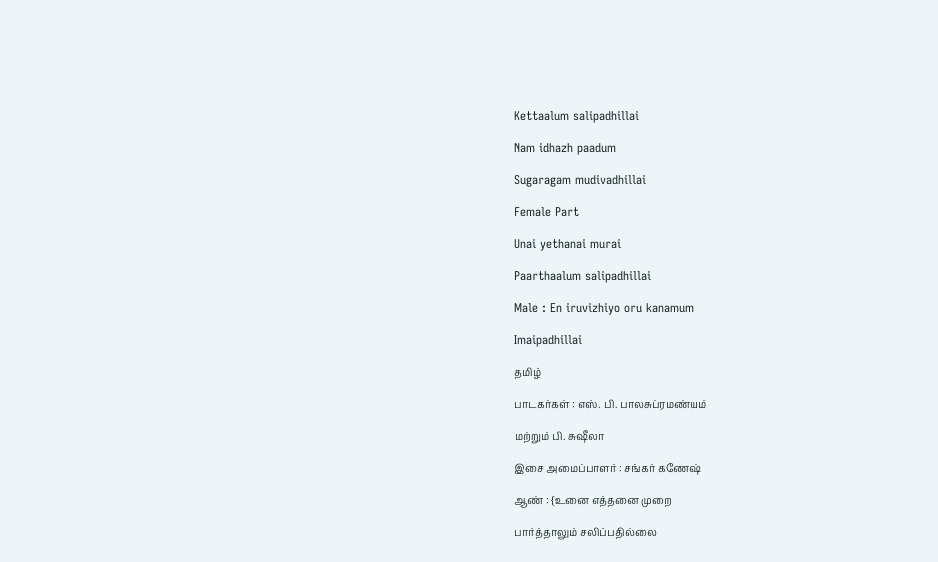Kettaalum salipadhillai

Nam idhazh paadum

Sugaragam mudivadhillai

Female Part

Unai yethanai murai

Paarthaalum salipadhillai

Male : En iruvizhiyo oru kanamum

Imaipadhillai

தமிழ்

பாடகர்கள் : எஸ். பி. பாலசுப்ரமண்யம்

மற்றும் பி. சுஷீலா

இசை அமைப்பாளர் : சங்கர் கணேஷ்

ஆண் : {உனை எத்தனை முறை

பார்த்தாலும் சலிப்பதில்லை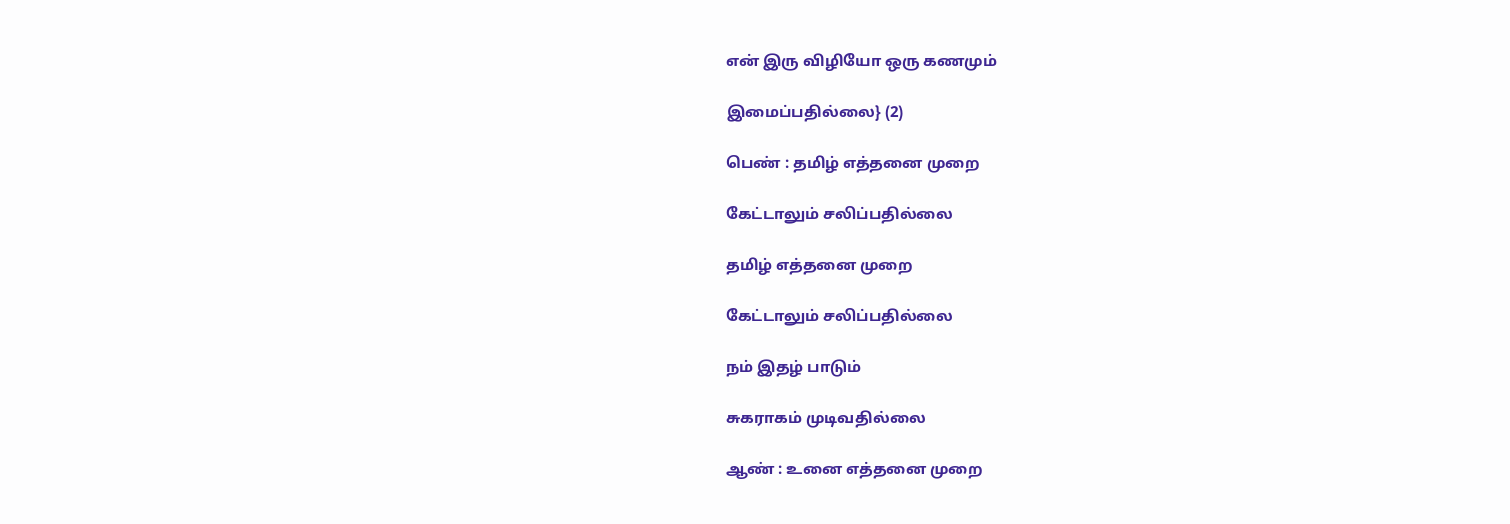என் இரு விழியோ ஒரு கணமும்

இமைப்பதில்லை} (2)

பெண் : தமிழ் எத்தனை முறை

கேட்டாலும் சலிப்பதில்லை

தமிழ் எத்தனை முறை

கேட்டாலும் சலிப்பதில்லை

நம் இதழ் பாடும்

சுகராகம் முடிவதில்லை

ஆண் : உனை எத்தனை முறை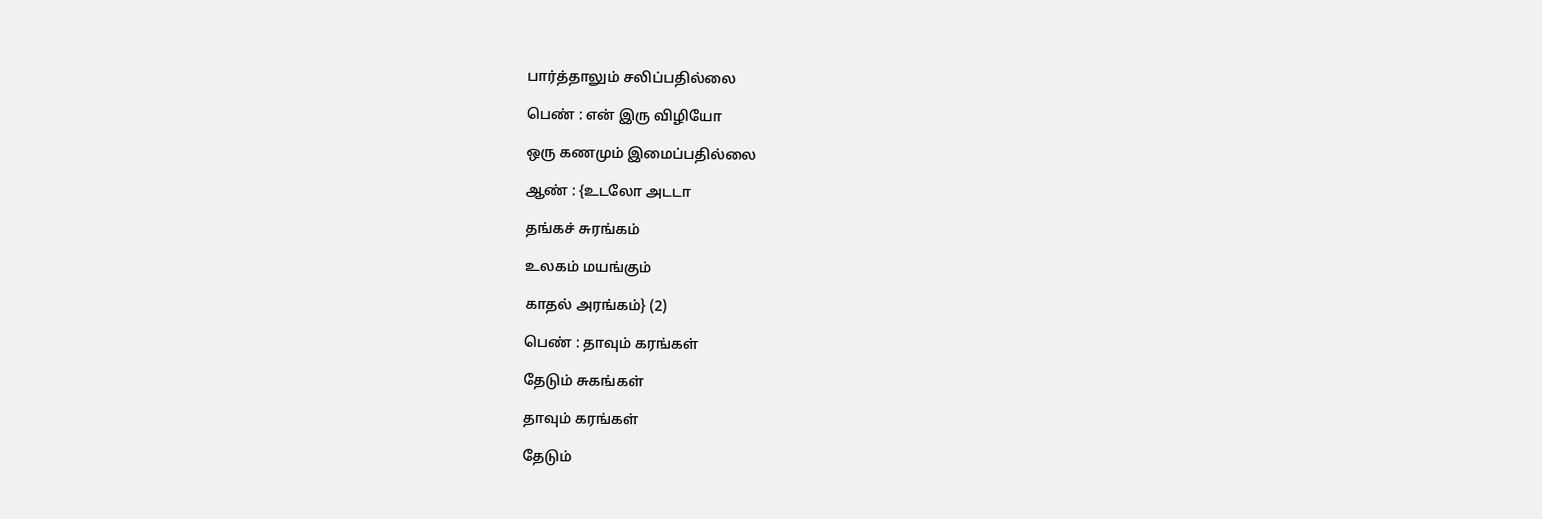பார்த்தாலும் சலிப்பதில்லை

பெண் : என் இரு விழியோ

ஒரு கணமும் இமைப்பதில்லை

ஆண் : {உடலோ அடடா

தங்கச் சுரங்கம்

உலகம் மயங்கும்

காதல் அரங்கம்} (2)

பெண் : தாவும் கரங்கள்

தேடும் சுகங்கள்

தாவும் கரங்கள்

தேடும்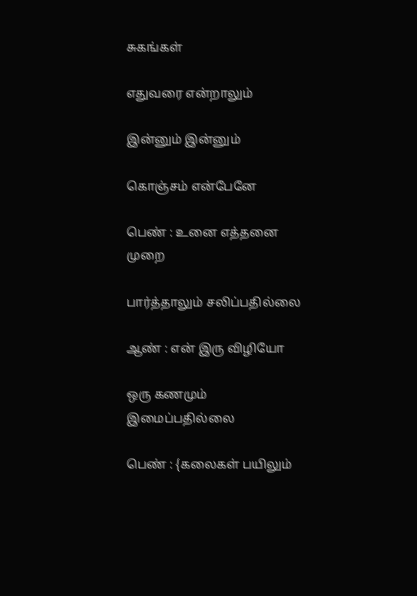சுகங்கள்

எதுவரை என்றாலும்

இன்னும் இன்னும்

கொஞ்சம் என்பேனே

பெண் : உனை எத்தனை முறை

பார்த்தாலும் சலிப்பதில்லை

ஆண் : என் இரு விழியோ

ஒரு கணமும் இமைப்பதில்லை

பெண் : {கலைகள் பயிலும்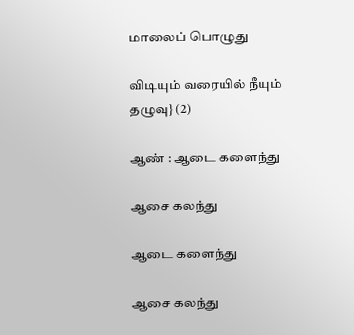மாலைப் பொழுது

விடியும் வரையில் நீயும் தழுவு} (2)

ஆண் : ஆடை களைந்து

ஆசை கலந்து

ஆடை களைந்து

ஆசை கலந்து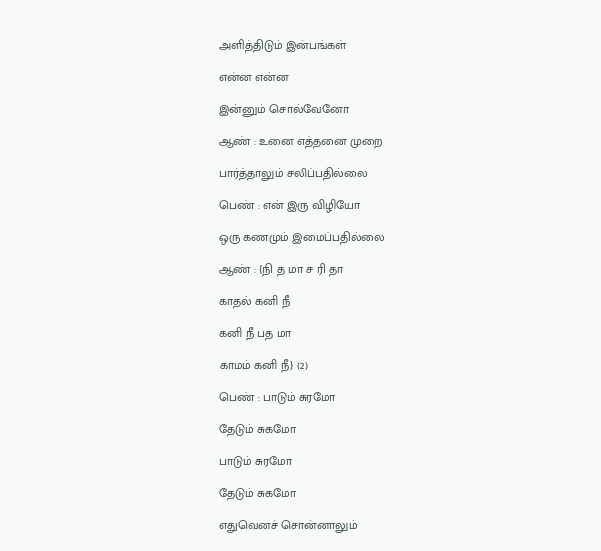அளித்திடும் இன்பங்கள்

என்ன என்ன

இன்னும் சொல்வேனோ

ஆண் : உனை எத்தனை முறை

பார்த்தாலும் சலிப்பதில்லை

பெண் : என் இரு விழியோ

ஒரு கணமும் இமைப்பதில்லை

ஆண் : {நி த மா ச ரி தா

காதல் கனி நீ

கனி நீ பத மா

காமம் கனி நீ} (2)

பெண் : பாடும் சுரமோ

தேடும் சுகமோ

பாடும் சுரமோ

தேடும் சுகமோ

எதுவெனச் சொன்னாலும்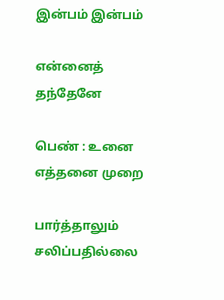இன்பம் இன்பம்

என்னைத் தந்தேனே

பெண் : உனை எத்தனை முறை

பார்த்தாலும் சலிப்பதில்லை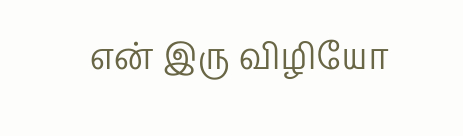என் இரு விழியோ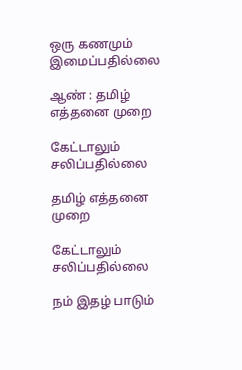ஒரு கணமும் இமைப்பதில்லை

ஆண் : தமிழ் எத்தனை முறை

கேட்டாலும் சலிப்பதில்லை

தமிழ் எத்தனை முறை

கேட்டாலும் சலிப்பதில்லை

நம் இதழ் பாடும்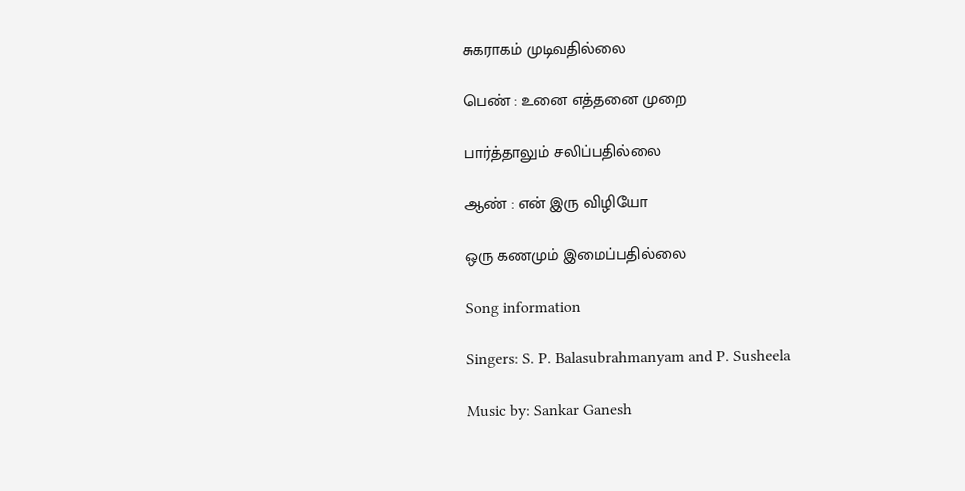சுகராகம் முடிவதில்லை

பெண் : உனை எத்தனை முறை

பார்த்தாலும் சலிப்பதில்லை

ஆண் : என் இரு விழியோ

ஒரு கணமும் இமைப்பதில்லை

Song information

Singers: S. P. Balasubrahmanyam and P. Susheela

Music by: Sankar Ganesh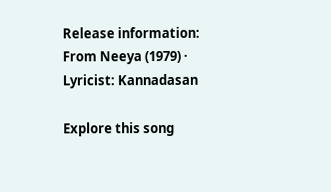Release information: From Neeya (1979) · Lyricist: Kannadasan

Explore this song